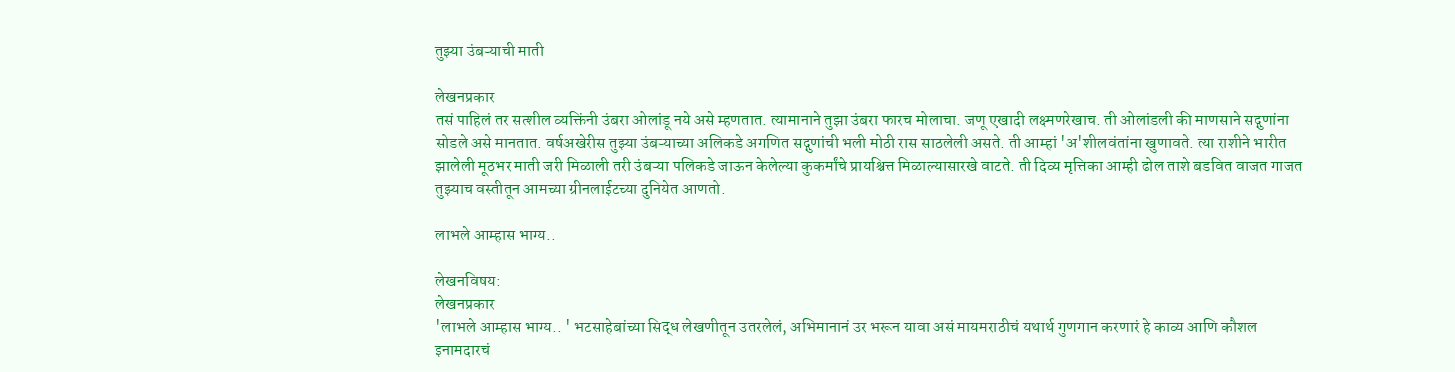तुझ्या उंबऱ्याची माती

लेखनप्रकार
तसं पाहिलं तर सत्शील व्यक्तिंनी उंबरा ओलांडू नये असे म्हणतात. त्यामानाने तुझा उंबरा फारच मोलाचा. जणू एखादी लक्ष्मणरेखाच. ती ओलांडली की माणसाने सद्गुणांना सोडले असे मानतात. वर्षअखेरीस तुझ्या उंबऱ्‍याच्या अलिकडे अगणित सद्गुणांची भली मोठी रास साठलेली असते. ती आम्हां 'अ'शीलवंतांना खुणावते. त्या राशीने भारीत झालेली मूठभर माती जरी मिळाली तरी उंबऱ्‍या पलिकडे जाऊन केलेल्या कुकर्मांचे प्रायश्चित्त मिळाल्यासारखे वाटते. ती दिव्य मृत्तिका आम्ही ढोल ताशे बडवित वाजत गाजत तुझ्याच वस्तीतून आमच्या ग्रीनलाईटच्या दुनियेत आणतो.

लाभले आम्हास भाग्य..

लेखनविषय:
लेखनप्रकार
'लाभले आम्हास भाग्य.. ' भटसाहेबांच्या सिद्ध लेखणीतून उतरलेलं, अभिमानानं उर भरून यावा असं मायमराठीचं यथार्थ गुणगान करणारं हे काव्य आणि कौशल इनामदारचं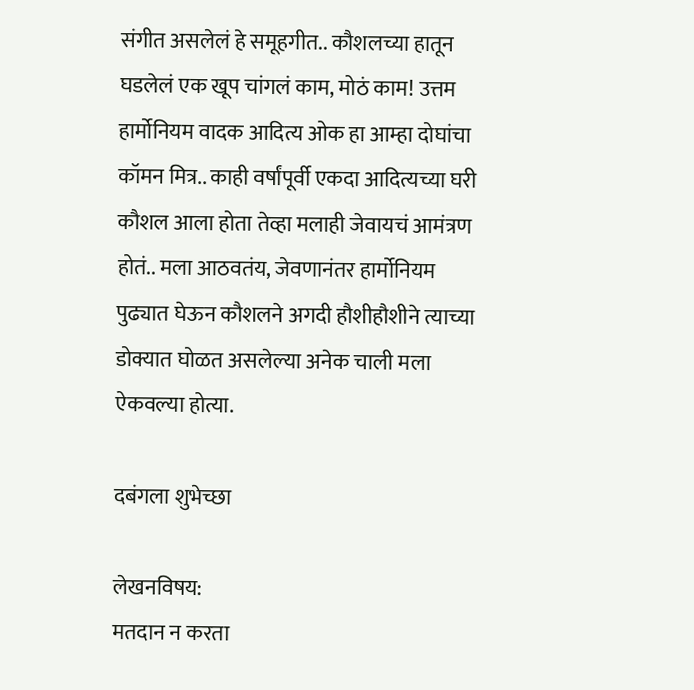संगीत असलेलं हे समूहगीत.. कौशलच्या हातून घडलेलं एक खूप चांगलं काम, मोठं काम! उत्तम हार्मोनियम वादक आदित्य ओक हा आम्हा दोघांचा कॉमन मित्र.. काही वर्षांपूर्वी एकदा आदित्यच्या घरी कौशल आला होता तेव्हा मलाही जेवायचं आमंत्रण होतं.. मला आठवतंय, जेवणानंतर हार्मोनियम पुढ्यात घेऊन कौशलने अगदी हौशीहौशीने त्याच्या डोक्यात घोळत असलेल्या अनेक चाली मला ऐकवल्या होत्या.

दबंगला शुभेच्छा

लेखनविषय:
मतदान न करता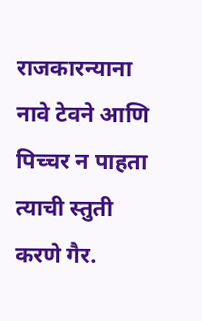राजकारन्याना नावे टेवने आणि पिच्चर न पाहता त्याची स्तुती करणे गैर.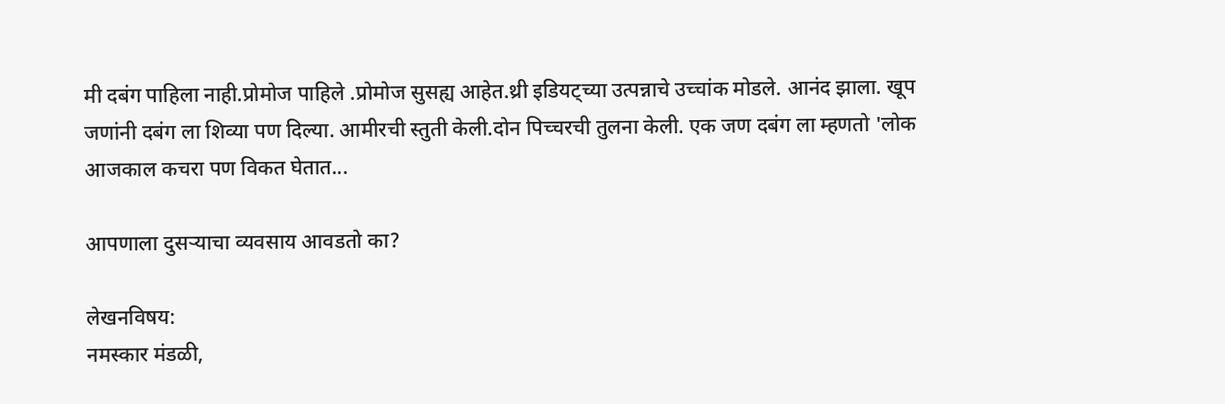मी दबंग पाहिला नाही.प्रोमोज पाहिले .प्रोमोज सुसह्य आहेत.थ्री इडियट्च्या उत्पन्नाचे उच्चांक मोडले. आनंद झाला. खूप जणांनी दबंग ला शिव्या पण दिल्या. आमीरची स्तुती केली.दोन पिच्चरची तुलना केली. एक जण दबंग ला म्हणतो 'लोक आजकाल कचरा पण विकत घेतात...

आपणाला दुसर्‍याचा व्यवसाय आवडतो का?

लेखनविषय:
नमस्कार मंडळी,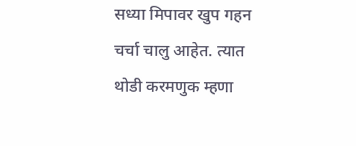सध्या मिपावर खुप गहन चर्चा चालु आहेत. त्यात थोडी करमणुक म्हणा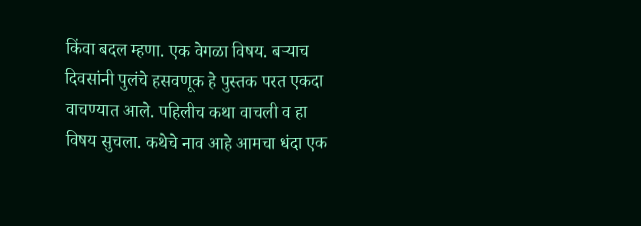किंवा बदल म्हणा. एक वेगळा विषय. बर्‍याच दिवसांनी पुलंचे हसवणूक हे पुस्तक परत एकदा वाचण्यात आले. पहिलीच कथा वाचली व हा विषय सुचला. कथेचे नाव आहे आमचा धंदा एक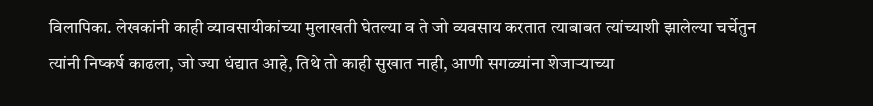विलापिका. लेखकांनी काही व्यावसायीकांच्या मुलाखती घेतल्या व ते जो व्यवसाय करतात त्याबाबत त्यांच्याशी झालेल्या चर्चेतुन त्यांनी निष्कर्ष काढला, जो ज्या धंद्यात आहे, तिथे तो काही सुखात नाही, आणी सगळ्यांना शेजार्‍याच्या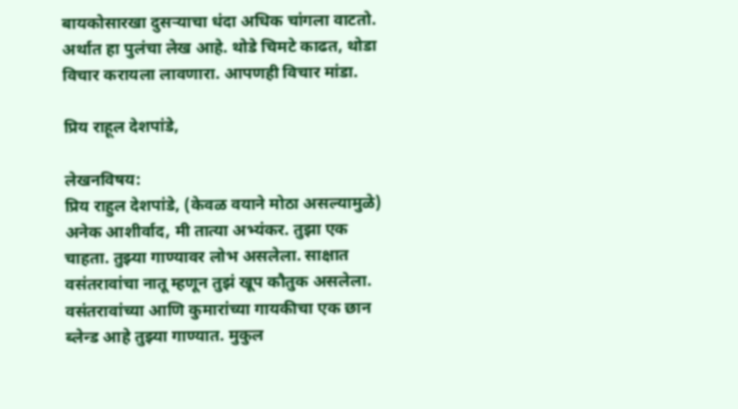बायकोसारखा दुसर्‍याचा धंदा अधिक चांगला वाटतो. अर्थात हा पुलंचा लेख आहे. थोडे चिमटे काढत, थोडा विचार करायला लावणारा. आपणही विचार मांडा.

प्रिय राहूल देशपांडे,

लेखनविषय:
प्रिय राहुल देशपांडे, (केवळ वयाने मोठा असल्यामुळे) अनेक आशीर्वाद, मी तात्या अभ्यंकर. तुझा एक चाहता. तुझ्या गाण्यावर लोभ असलेला. साक्षात वसंतरावांचा नातू म्हणून तुझं खूप कौतुक असलेला. वसंतरावांच्या आणि कुमारांच्या गायकीचा एक छान ब्लेन्ड आहे तुझ्या गाण्यात. मुकुल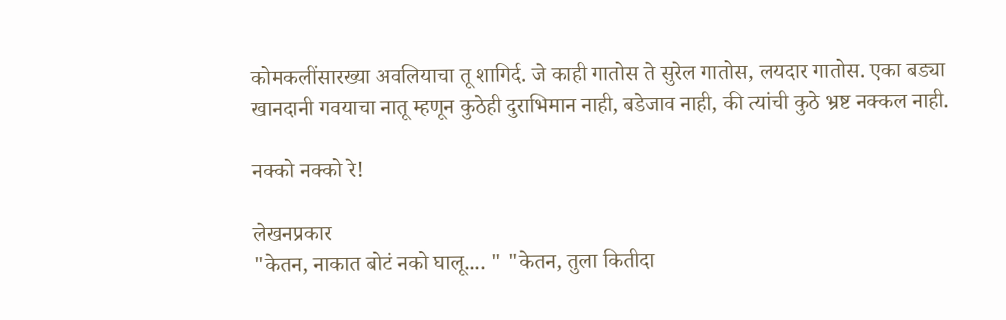कोमकलींसारख्या अवलियाचा तू शागिर्द. जे काही गातोस ते सुरेल गातोस, लयदार गातोस. एका बड्या खानदानी गवयाचा नातू म्हणून कुठेही दुराभिमान नाही, बडेजाव नाही, की त्यांची कुठे भ्रष्ट नक्कल नाही.

नक्को नक्को रे!

लेखनप्रकार
"केतन, नाकात बोटं नको घालू.... " "केतन, तुला कितीदा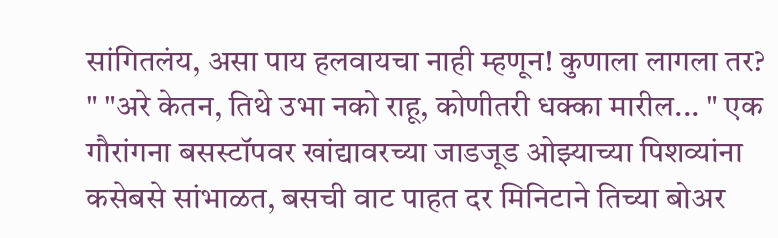सांगितलंय, असा पाय हलवायचा नाही म्हणून! कुणाला लागला तर? " "अरे केतन, तिथे उभा नको राहू, कोणीतरी धक्का मारील... " एक गौरांगना बसस्टॉपवर खांद्यावरच्या जाडजूड ओझ्याच्या पिशव्यांना कसेबसे सांभाळत, बसची वाट पाहत दर मिनिटाने तिच्या बोअर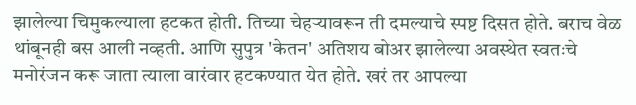झालेल्या चिमुकल्याला हटकत होती. तिच्या चेहऱ्यावरून ती दमल्याचे स्पष्ट दिसत होते. बराच वेळ थांबूनही बस आली नव्हती. आणि सुपुत्र 'केतन' अतिशय बोअर झालेल्या अवस्थेत स्वतःचे मनोरंजन करू जाता त्याला वारंवार हटकण्यात येत होते. खरं तर आपल्या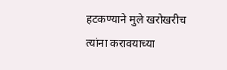हटकण्याने मुले खरोखरीच त्यांना करावयाच्या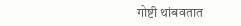गोष्टी थांबवतात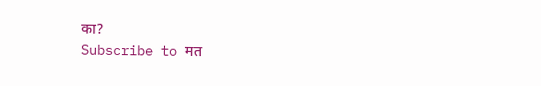का?
Subscribe to मत